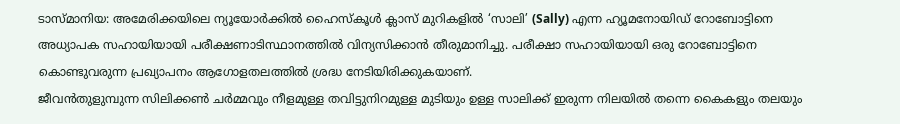ടാസ്മാനിയ: അമേരിക്കയിലെ ന്യൂയോർക്കിൽ ഹൈസ്കൂൾ ക്ലാസ് മുറികളിൽ ‘സാലി’ (Sally) എന്ന ഹ്യൂമനോയിഡ് റോബോട്ടിനെ അധ്യാപക സഹായിയായി പരീക്ഷണാടിസ്ഥാനത്തിൽ വിന്യസിക്കാൻ തീരുമാനിച്ചു. പരീക്ഷാ സഹായിയായി ഒരു റോബോട്ടിനെ കൊണ്ടുവരുന്ന പ്രഖ്യാപനം ആഗോളതലത്തിൽ ശ്രദ്ധ നേടിയിരിക്കുകയാണ്.
ജീവൻതുളുമ്പുന്ന സിലിക്കൺ ചർമ്മവും നീളമുള്ള തവിട്ടുനിറമുള്ള മുടിയും ഉള്ള സാലിക്ക് ഇരുന്ന നിലയിൽ തന്നെ കൈകളും തലയും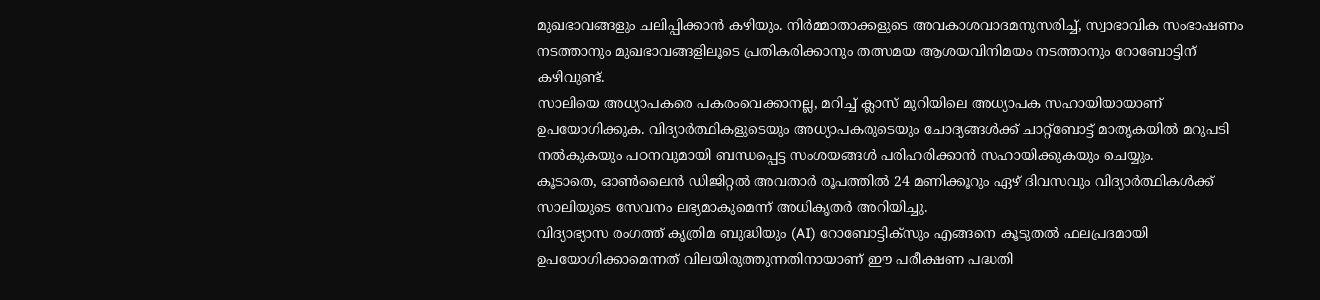മുഖഭാവങ്ങളും ചലിപ്പിക്കാൻ കഴിയും. നിർമ്മാതാക്കളുടെ അവകാശവാദമനുസരിച്ച്, സ്വാഭാവിക സംഭാഷണം നടത്താനും മുഖഭാവങ്ങളിലൂടെ പ്രതികരിക്കാനും തത്സമയ ആശയവിനിമയം നടത്താനും റോബോട്ടിന് കഴിവുണ്ട്.
സാലിയെ അധ്യാപകരെ പകരംവെക്കാനല്ല, മറിച്ച് ക്ലാസ് മുറിയിലെ അധ്യാപക സഹായിയായാണ് ഉപയോഗിക്കുക. വിദ്യാർത്ഥികളുടെയും അധ്യാപകരുടെയും ചോദ്യങ്ങൾക്ക് ചാറ്റ്ബോട്ട് മാതൃകയിൽ മറുപടി നൽകുകയും പഠനവുമായി ബന്ധപ്പെട്ട സംശയങ്ങൾ പരിഹരിക്കാൻ സഹായിക്കുകയും ചെയ്യും.
കൂടാതെ, ഓൺലൈൻ ഡിജിറ്റൽ അവതാർ രൂപത്തിൽ 24 മണിക്കൂറും ഏഴ് ദിവസവും വിദ്യാർത്ഥികൾക്ക് സാലിയുടെ സേവനം ലഭ്യമാകുമെന്ന് അധികൃതർ അറിയിച്ചു.
വിദ്യാഭ്യാസ രംഗത്ത് കൃത്രിമ ബുദ്ധിയും (AI) റോബോട്ടിക്സും എങ്ങനെ കൂടുതൽ ഫലപ്രദമായി ഉപയോഗിക്കാമെന്നത് വിലയിരുത്തുന്നതിനായാണ് ഈ പരീക്ഷണ പദ്ധതി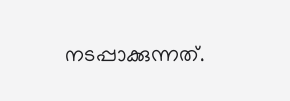നടപ്പാക്കുന്നത്.